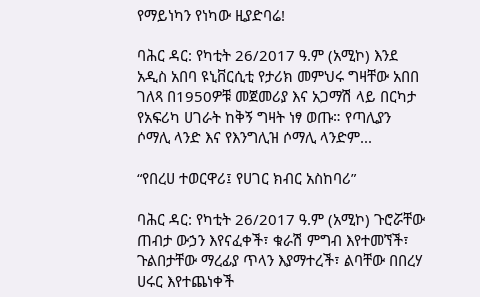የማይነካን የነካው ዚያድባሬ!

ባሕር ዳር: የካቲት 26/2017 ዓ.ም (አሚኮ) እንደ አዲስ አበባ ዩኒቨርሲቲ የታሪክ መምህሩ ግዛቸው አበበ ገለጻ በ1950ዎቹ መጀመሪያ እና አጋማሽ ላይ በርካታ የአፍሪካ ሀገራት ከቅኝ ግዛት ነፃ ወጡ። የጣሊያን ሶማሊ ላንድ እና የእንግሊዝ ሶማሊ ላንድም...

“የበረሀ ተወርዋሪ፤ የሀገር ክብር አስከባሪ”

ባሕር ዳር: የካቲት 26/2017 ዓ.ም (አሚኮ) ጉሮሯቸው ጠብታ ውኃን እየናፈቀች፣ ቁራሽ ምግብ እየተመኘች፣ ጉልበታቸው ማረፊያ ጥላን እያማተረች፣ ልባቸው በበረሃ ሀሩር እየተጨነቀች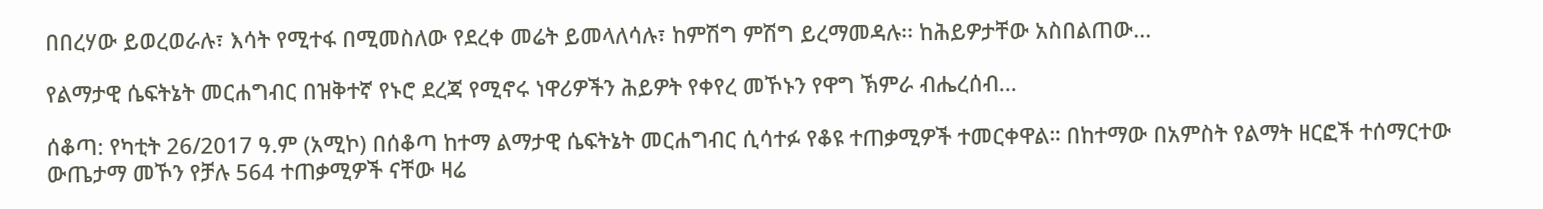በበረሃው ይወረወራሉ፣ እሳት የሚተፋ በሚመስለው የደረቀ መሬት ይመላለሳሉ፣ ከምሽግ ምሽግ ይረማመዳሉ፡፡ ከሕይዎታቸው አስበልጠው...

የልማታዊ ሴፍትኔት መርሐግብር በዝቅተኛ የኑሮ ደረጃ የሚኖሩ ነዋሪዎችን ሕይዎት የቀየረ መኾኑን የዋግ ኽምራ ብሔረሰብ...

ሰቆጣ: የካቲት 26/2017 ዓ.ም (አሚኮ) በሰቆጣ ከተማ ልማታዊ ሴፍትኔት መርሐግብር ሲሳተፉ የቆዩ ተጠቃሚዎች ተመርቀዋል። በከተማው በአምስት የልማት ዘርፎች ተሰማርተው ውጤታማ መኾን የቻሉ 564 ተጠቃሚዎች ናቸው ዛሬ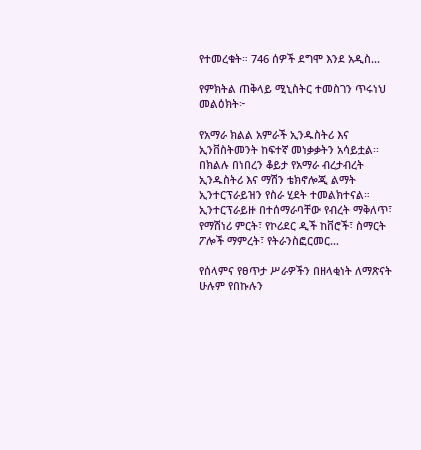የተመረቁት። 746 ሰዎች ደግሞ እንደ አዲስ...

የምክትል ጠቅላይ ሚኒስትር ተመስገን ጥሩነህ መልዕክት፦

የአማራ ክልል አምራች ኢንዱስትሪ እና ኢንቨስትመንት ከፍተኛ መነቃቃትን አሳይቷል፡፡ በክልሉ በነበረን ቆይታ የአማራ ብረታብረት ኢንዱስትሪ እና ማሽን ቴክኖሎጂ ልማት ኢንተርፕራይዝን የስራ ሂደት ተመልክተናል። ኢንተርፕራይዙ በተሰማራባቸው የብረት ማቅለጥ፣ የማሽነሪ ምርት፣ የኮሪደር ዲች ከቨሮች፣ ስማርት ፖሎች ማምረት፣ የትራንስፎርመር...

የሰላምና የፀጥታ ሥራዎችን በዘላቂነት ለማጽናት ሁሉም የበኩሉን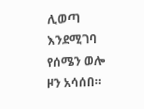ሊወጣ እንደሚገባ የሰሜን ወሎ ዞን አሳሰበ።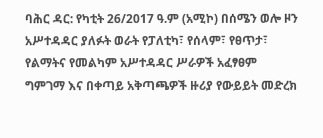ባሕር ዳር: የካቲት 26/2017 ዓ.ም (አሚኮ) በሰሜን ወሎ ዞን አሥተዳዳር ያለፉት ወራት የፓለቲካ፣ የሰላም፣ የፀጥታ፣ የልማትና የመልካም አሥተዳዳር ሥራዎች አፈፃፀም ግምገማ እና በቀጣይ አቅጣጫዎች ዙሪያ የውይይት መድረክ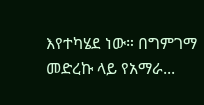እየተካሄደ ነው። በግምገማ መድረኩ ላይ የአማራ...